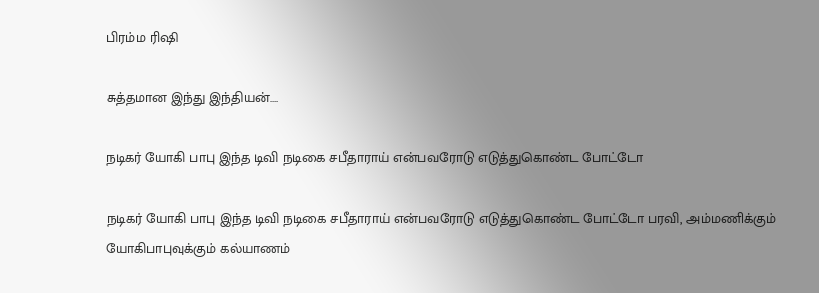பிரம்ம ரிஷி

சுத்தமான இந்து இந்தியன்….

நடிகர் யோகி பாபு இந்த டிவி நடிகை சபீதாராய் என்பவரோடு எடுத்துகொண்ட போட்டோ

நடிகர் யோகி பாபு இந்த டிவி நடிகை சபீதாராய் என்பவரோடு எடுத்துகொண்ட போட்டோ பரவி, அம்மணிக்கும் யோகிபாபுவுக்கும் கல்யாணம்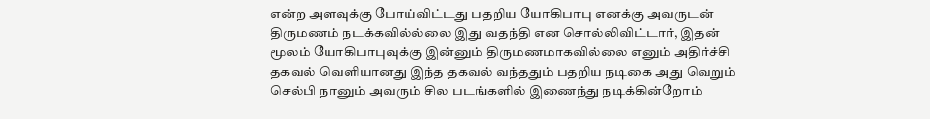என்ற அளவுக்கு போய்விட்டது பதறிய யோகிபாபு எனக்கு அவருடன் திருமணம் நடக்கவில்ல்லை இது வதந்தி என சொல்லிவிட்டார், இதன் மூலம் யோகிபாபுவுக்கு இன்னும் திருமணமாகவில்லை எனும் அதிர்ச்சி தகவல் வெளியானது இந்த தகவல் வந்ததும் பதறிய நடிகை அது வெறும் செல்பி நானும் அவரும் சில படங்களில் இணைந்து நடிக்கின்றோம்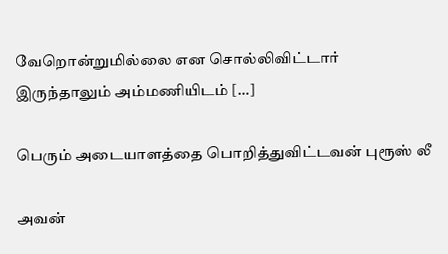வேறொன்றுமில்லை என சொல்லிவிட்டார் இருந்தாலும் அம்மணியிடம் […]

பெரும் அடையாளத்தை பொறித்துவிட்டவன் புரூஸ் லீ

அவன்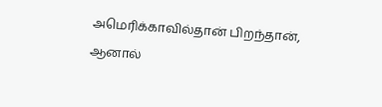அமெரிக்காவில்தான் பிறந்தான், ஆனால்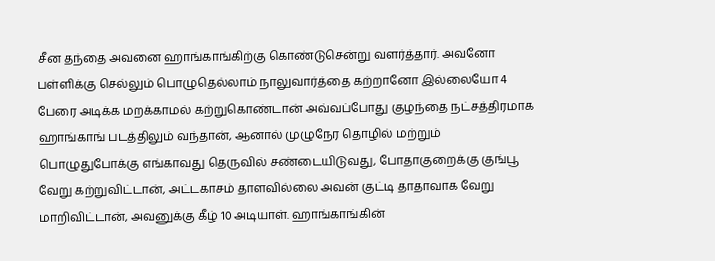சீன தந்தை அவனை ஹாங்காங்கிற்கு கொண்டுசென்று வளர்த்தார். அவனோ பள்ளிக்கு செல்லும் பொழுதெல்லாம் நாலுவார்த்தை கற்றானோ இல்லையோ 4 பேரை அடிக்க மறக்காமல் கற்றுகொண்டான் அவ்வப்போது குழந்தை நட்சத்திரமாக ஹாங்காங் படத்திலும் வந்தான், ஆனால் முழுநேர தொழில் மற்றும் பொழுதுபோக்கு எங்காவது தெருவில் சண்டையிடுவது, போதாகுறைக்கு குங்பூ வேறு கற்றுவிட்டான், அட்டகாசம் தாளவில்லை அவன் குட்டி தாதாவாக வேறு மாறிவிட்டான், அவனுக்கு கீழ் 10 அடியாள். ஹாங்காங்கின்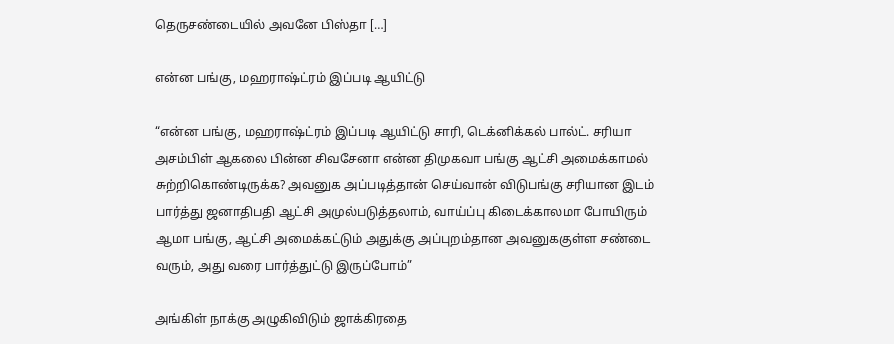தெருசண்டையில் அவனே பிஸ்தா […]

என்ன பங்கு, மஹராஷ்ட்ரம் இப்படி ஆயிட்டு

“என்ன பங்கு, மஹராஷ்ட்ரம் இப்படி ஆயிட்டு சாரி, டெக்னிக்கல் பால்ட். சரியா அசம்பிள் ஆகலை பின்ன சிவசேனா என்ன திமுகவா பங்கு ஆட்சி அமைக்காமல் சுற்றிகொண்டிருக்க? அவனுக அப்படித்தான் செய்வான் விடுபங்கு சரியான இடம் பார்த்து ஜனாதிபதி ஆட்சி அமுல்படுத்தலாம், வாய்ப்பு கிடைக்காலமா போயிரும் ஆமா பங்கு, ஆட்சி அமைக்கட்டும் அதுக்கு அப்புறம்தான அவனுககுள்ள சண்டை வரும், அது வரை பார்த்துட்டு இருப்போம்”

அங்கிள் நாக்கு அழுகிவிடும் ஜாக்கிரதை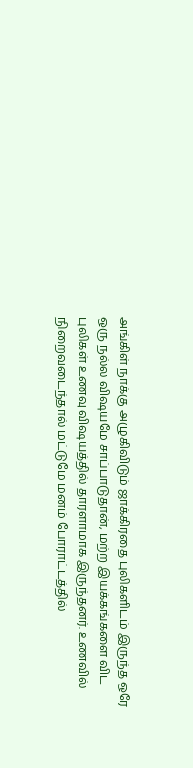அங்கிள் நாக்கு அழுகிவிடும் ஜாக்கிரதை புலிகளிடம் இருந்த ஒரே ஒரு நல்ல விஷயமே சாப்பாடுதான், மற்ற இயக்கங்களை விட புலிகள் உணவு விஷயத்தில் தாரளாமாக இருந்தனர். உணவில் நிறைவடைந்தால் மட்டுமே மனம் போராட்டத்தில்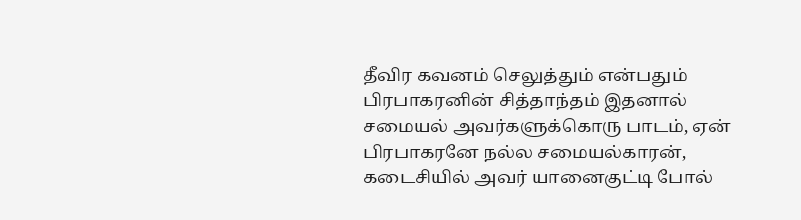தீவிர கவனம் செலுத்தும் என்பதும் பிரபாகரனின் சித்தாந்தம் இதனால் சமையல் அவர்களுக்கொரு பாடம், ஏன் பிரபாகரனே நல்ல சமையல்காரன், கடைசியில் அவர் யானைகுட்டி போல்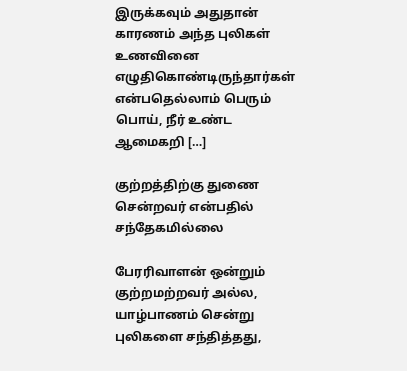இருக்கவும் அதுதான் காரணம் அந்த புலிகள் உணவினை எழுதிகொண்டிருந்தார்கள் என்பதெல்லாம் பெரும் பொய், நீர் உண்ட ஆமைகறி […]

குற்றத்திற்கு துணை சென்றவர் என்பதில் சந்தேகமில்லை

பேரரிவாளன் ஒன்றும் குற்றமற்றவர் அல்ல, யாழ்பாணம் சென்று புலிகளை சந்தித்தது,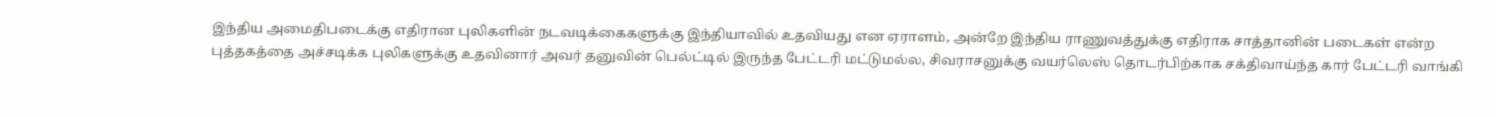இந்திய அமைதிபடைக்கு எதிரான புலிகளின் நடவடிக்கைகளுக்கு இந்தியாவில் உதவியது என ஏராளம், அன்றே இந்திய ராணுவத்துக்கு எதிராக சாத்தானின் படைகள் என்ற புத்தகத்தை அச்சடிக்க புலிகளுக்கு உதவினார் அவர் தனுவின் பெல்ட்டில் இருந்த பேட்டரி மட்டுமல்ல, சிவராசனுக்கு வயர்லெஸ் தொடர்பிற்காக‌ சக்திவாய்ந்த கார் பேட்டரி வாங்கி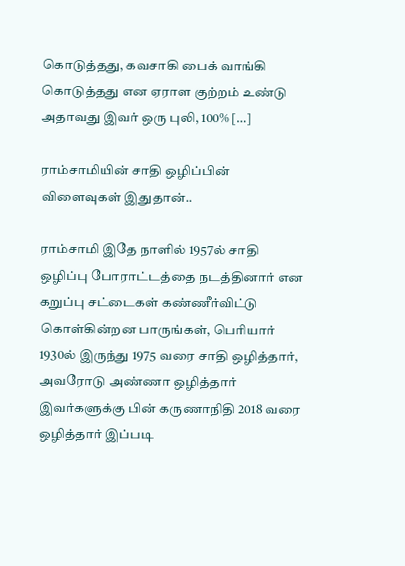கொடுத்தது, கவசாகி பைக் வாங்கி கொடுத்தது என ஏராள குற்றம் உண்டு அதாவது இவர் ஒரு புலி, 100% […]

ராம்சாமியின் சாதி ஒழிப்பின் விளைவுகள் இதுதான்..

ராம்சாமி இதே நாளில் 1957ல் சாதி ஒழிப்பு போராட்டத்தை நடத்தினார் என கறுப்பு சட்டைகள் கண்ணீர்விட்டு கொள்கின்றன‌ பாருங்கள், பெரியார் 1930ல் இருந்து 1975 வரை சாதி ஒழித்தார், அவரோடு அண்ணா ஒழித்தார் இவர்களுக்கு பின் கருணாநிதி 2018 வரை ஒழித்தார் இப்படி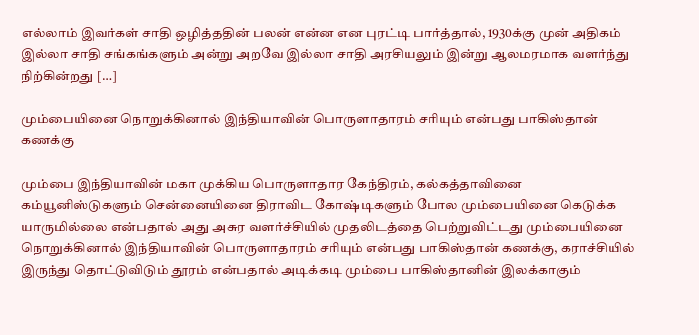எல்லாம் இவர்கள் சாதி ஒழித்ததின் பலன் என்ன என புரட்டி பார்த்தால், 1930க்கு முன் அதிகம் இல்லா சாதி சங்கங்களும் அன்று அறவே இல்லா சாதி அரசியலும் இன்று ஆலமரமாக வளர்ந்து நிற்கின்றது […]

மும்பையினை நொறுக்கினால் இந்தியாவின் பொருளாதாரம் சரியும் என்பது பாகிஸ்தான் கணக்கு

மும்பை இந்தியாவின் மகா முக்கிய பொருளாதார கேந்திரம், கல்கத்தாவினை கம்யூனிஸ்டுகளும் சென்னையினை திராவிட கோஷ்டிகளும் போல மும்பையினை கெடுக்க யாருமில்லை என்பதால் அது அசுர வளர்ச்சியில் முதலிடத்தை பெற்றுவிட்டது மும்பையினை நொறுக்கினால் இந்தியாவின் பொருளாதாரம் சரியும் என்பது பாகிஸ்தான் கணக்கு, கராச்சியில் இருந்து தொட்டுவிடும் தூரம் என்பதால் அடிக்கடி மும்பை பாகிஸ்தானின் இலக்காகும்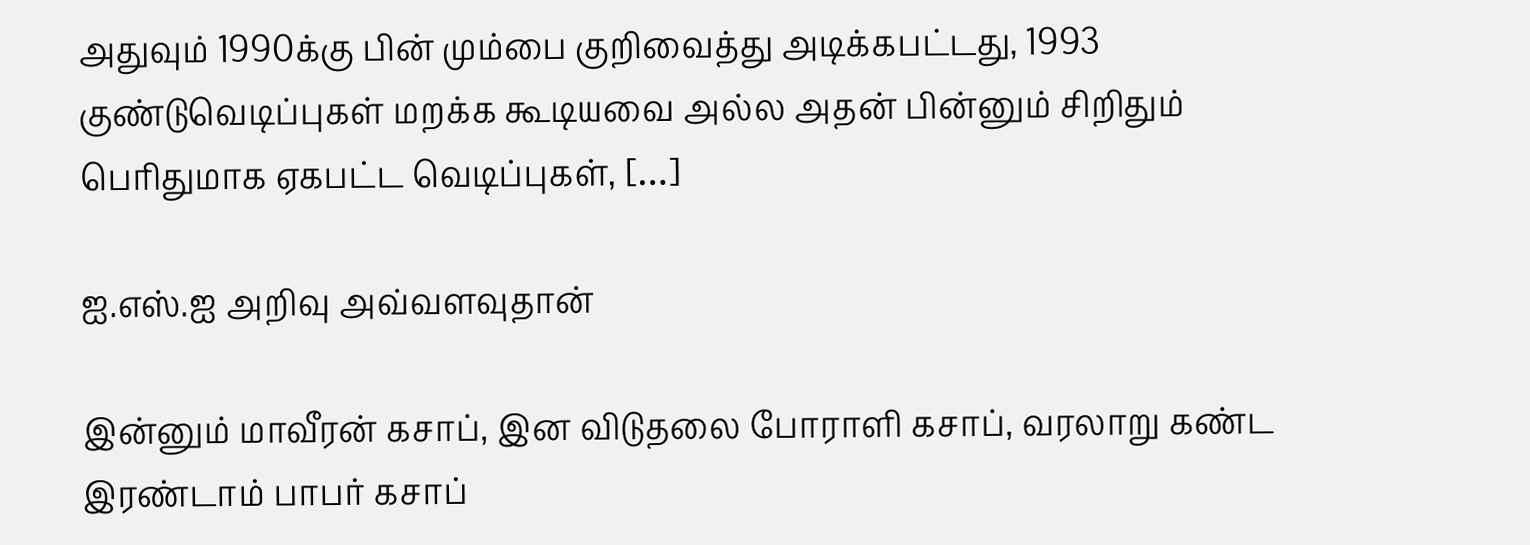அதுவும் 1990க்கு பின் மும்பை குறிவைத்து அடிக்கபட்டது, 1993 குண்டுவெடிப்புகள் மறக்க கூடியவை அல்ல அதன் பின்னும் சிறிதும் பெரிதுமாக ஏகபட்ட வெடிப்புகள், […]

ஐ.எஸ்.ஐ அறிவு அவ்வளவுதான்

இன்னும் மாவீரன் கசாப், இன விடுதலை போராளி கசாப், வரலாறு கண்ட இரண்டாம் பாபர் கசாப்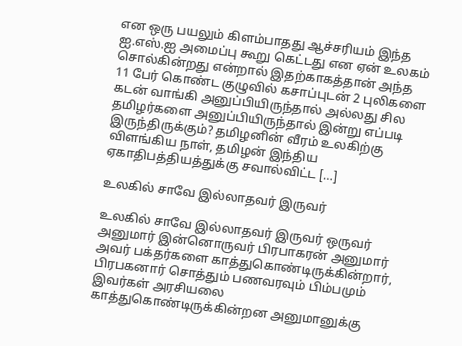என ஒரு பயலும் கிளம்பாதது ஆச்சரியம் இந்த ஐ.எஸ்.ஐ அமைப்பு கூறு கெட்டது என ஏன் உலகம் சொல்கின்றது என்றால் இதற்காகத்தான் அந்த 11 பேர் கொண்ட குழுவில் கசாப்புடன் 2 புலிகளை கடன் வாங்கி அனுப்பியிருந்தால் அல்லது சில தமிழர்களை அனுப்பியிருந்தால் இன்று எப்படி இருந்திருக்கும்? தமிழனின் வீரம் உலகிற்கு விளங்கிய நாள், தமிழன் இந்திய ஏகாதிபத்தியத்துக்கு சவால்விட்ட […]

உலகில் சாவே இல்லாதவர் இருவர்

உலகில் சாவே இல்லாதவர் இருவர் ஒருவர் அனுமார் இன்னொருவர் பிரபாகரன் அனுமார் அவர் பக்தர்களை காத்துகொண்டிருக்கின்றார், பிரபகனார் சொத்தும் பணவரவும் பிம்பமும் இவர்கள் அரசியலை காத்துகொண்டிருக்கின்றன‌ அனுமானுக்கு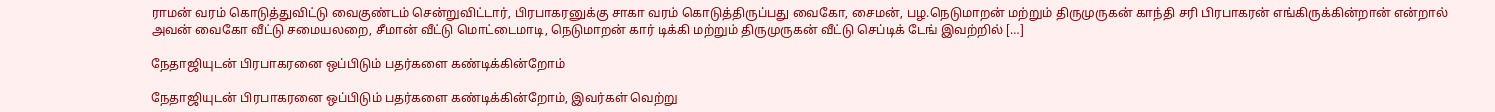ராமன் வரம் கொடுத்துவிட்டு வைகுண்டம் சென்றுவிட்டார், பிரபாகரனுக்கு சாகா வரம் கொடுத்திருப்பது வைகோ, சைமன், பழ.நெடுமாறன் மற்றும் திருமுருகன் காந்தி சரி பிரபாகரன் எங்கிருக்கின்றான் என்றால் அவன் வைகோ வீட்டு சமையலறை, சீமான் வீட்டு மொட்டைமாடி, நெடுமாறன் கார் டிக்கி மற்றும் திருமுருகன் வீட்டு செப்டிக் டேங் இவற்றில் […]

நேதாஜியுடன் பிரபாகரனை ஒப்பிடும் பதர்களை கண்டிக்கின்றோம்

நேதாஜியுடன் பிரபாகரனை ஒப்பிடும் பதர்களை கண்டிக்கின்றோம், இவர்கள் வெற்று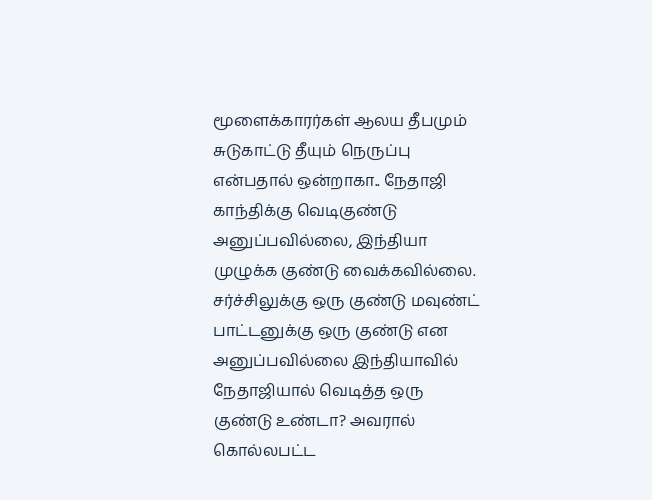மூளைக்காரர்கள் ஆலய தீபமும் சுடுகாட்டு தீயும் நெருப்பு என்பதால் ஒன்றாகா.. நேதாஜி காந்திக்கு வெடிகுண்டு அனுப்பவில்லை, இந்தியா முழுக்க குண்டு வைக்கவில்லை. சர்ச்சிலுக்கு ஒரு குண்டு மவுண்ட் பாட்டனுக்கு ஒரு குண்டு என அனுப்பவில்லை இந்தியாவில் நேதாஜியால் வெடித்த ஒரு குண்டு உண்டா? அவரால் கொல்லபட்ட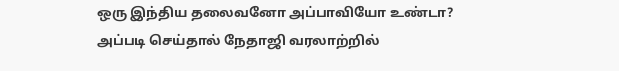ஒரு இந்திய தலைவனோ அப்பாவியோ உண்டா? அப்படி செய்தால் நேதாஜி வரலாற்றில்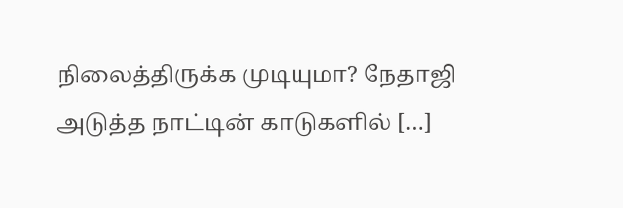நிலைத்திருக்க முடியுமா? நேதாஜி அடுத்த நாட்டின் காடுகளில் […]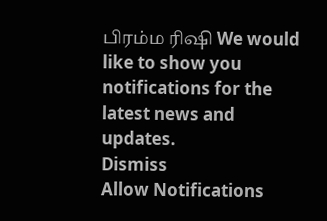பிரம்ம ரிஷி We would like to show you notifications for the latest news and updates.
Dismiss
Allow Notifications